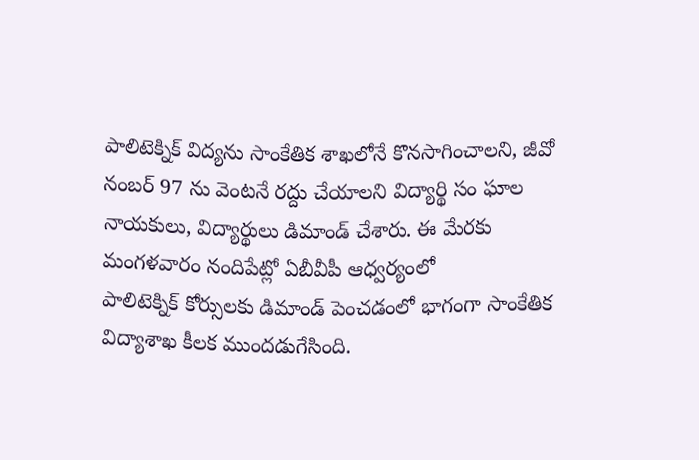పాలిటెక్నిక్ విద్యను సాంకేతిక శాఖలోనే కొనసాగించాలని, జీవో నంబర్ 97 ను వెంటనే రద్దు చేయాలని విద్యార్థి సం ఘాల నాయకులు, విద్యార్థులు డిమాండ్ చేశారు. ఈ మేరకు మంగళవారం నందిపేట్లో ఏబీవీపీ ఆధ్వర్యంలో
పాలిటెక్నిక్ కోర్సులకు డిమాండ్ పెంచడంలో భాగంగా సాంకేతిక విద్యాశాఖ కీలక ముందడుగేసింది.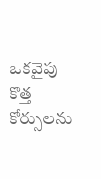ఒకవైపు కొత్త కోర్సులను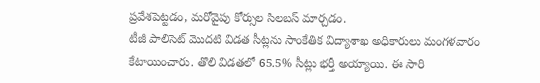ప్రవేశపెట్టడం, మరోవైపు కోర్సుల సిలబస్ మార్చడం.
టీజీ పాలిసెట్ మొదటి విడత సీట్లను సాంకేతిక విద్యాశాఖ అధికారులు మంగళవారం కేటాయించారు. తొలి విడతలో 65.5% సీట్లు భర్తీ అయ్యాయి. ఈ సారి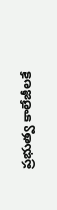ప్రభుత్వ కాలేజీలకే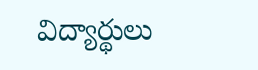విద్యార్థులు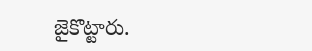జైకొట్టారు.